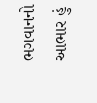ભગવાનનો આભાર હું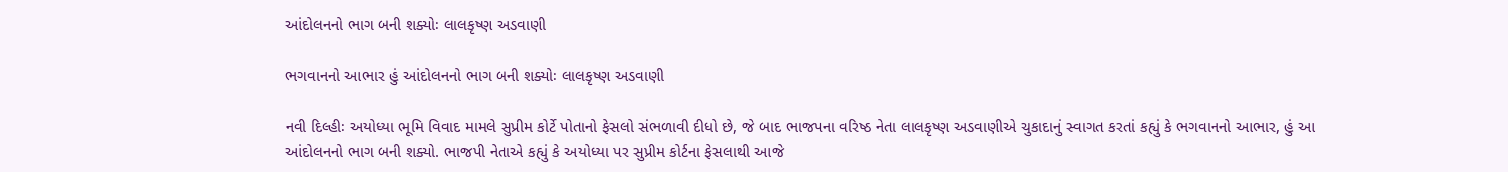આંદોલનનો ભાગ બની શક્યોઃ લાલકૃષ્ણ અડવાણી

ભગવાનનો આભાર હું આંદોલનનો ભાગ બની શક્યોઃ લાલકૃષ્ણ અડવાણી

નવી દિલ્હીઃ અયોધ્યા ભૂમિ વિવાદ મામલે સુપ્રીમ કોર્ટે પોતાનો ફેસલો સંભળાવી દીધો છે, જે બાદ ભાજપના વરિષ્ઠ નેતા લાલકૃષ્ણ અડવાણીએ ચુકાદાનું સ્વાગત કરતાં કહ્યું કે ભગવાનનો આભાર, હું આ આંદોલનનો ભાગ બની શક્યો. ભાજપી નેતાએ કહ્યું કે અયોધ્યા પર સુપ્રીમ કોર્ટના ફેસલાથી આજે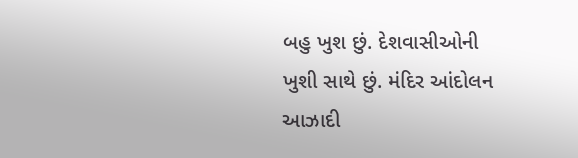બહુ ખુશ છું. દેશવાસીઓની ખુશી સાથે છું. મંદિર આંદોલન આઝાદી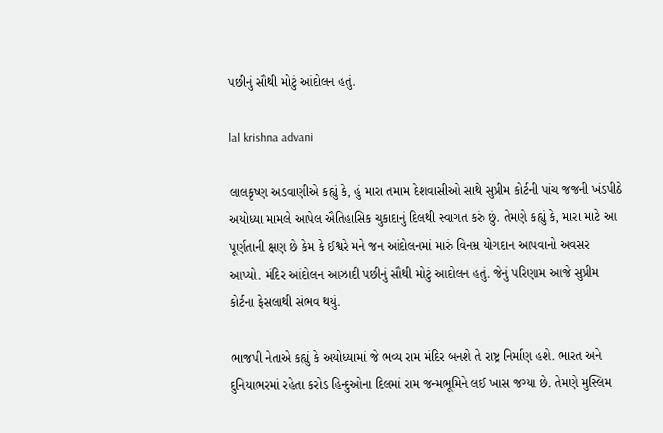પછીનું સૌથી મોટું આંદોલન હતું.

lal krishna advani

લાલકૃષ્ણ અડવાણીએ કહ્યું કે, હું મારા તમામ દેશવાસીઓ સાથે સુપ્રીમ કોર્ટની પાંચ જજની ખંડપીઠે અયોધ્યા મામલે આપેલ ઐતિહાસિક ચુકાદાનું દિલથી સ્વાગત કરું છું. તેમણે કહ્યું કે, મારા માટે આ પૂર્ણતાની ક્ષણ છે કેમ કે ઈશ્વરે મને જન આંદોલનમાં મારું વિનમ્ર યોગદાન આપવાનો અવસર આપ્યો. મંદિર આંદોલન આઝાદી પછીનું સૌથી મોટું આદોલન હતું. જેનું પરિણામ આજે સુપ્રીમ કોર્ટના ફેસલાથી સંભવ થયું.

ભાજપી નેતાએ કહ્યું કે અયોધ્યામાં જે ભવ્ય રામ મંદિર બનશે તે રાષ્ટ્ર નિર્માણ હશે. ભારત અને દુનિયાભરમાં રહેતા કરોડ હિન્દુઓના દિલમાં રામ જન્મભૂમિને લઈ ખાસ જગ્યા છે. તેમણે મુસ્લિમ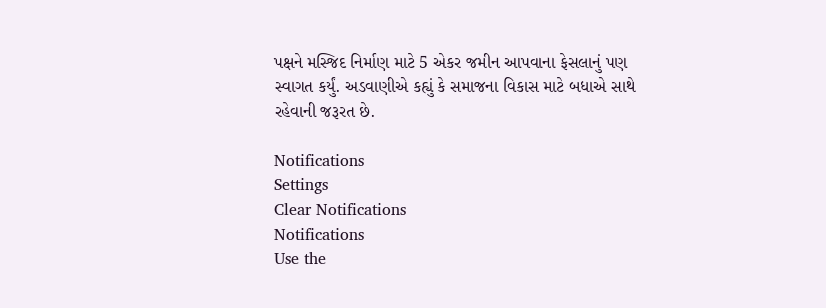પક્ષને મસ્જિદ નિર્માણ માટે 5 એકર જમીન આપવાના ફેસલાનું પણ સ્વાગત કર્યું. અડવાણીએ કહ્યું કે સમાજના વિકાસ માટે બધાએ સાથે રહેવાની જરૂરત છે.

Notifications
Settings
Clear Notifications
Notifications
Use the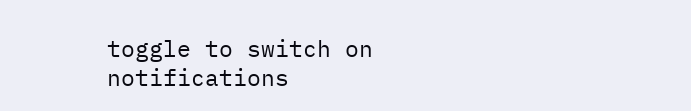toggle to switch on notifications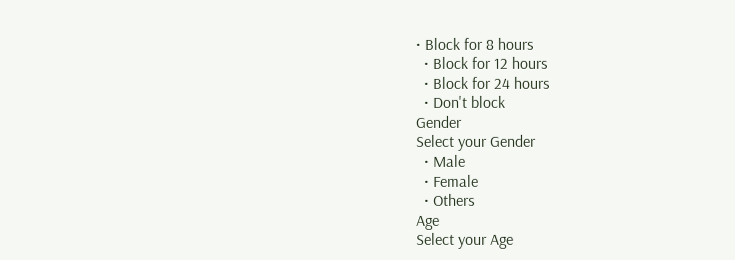• Block for 8 hours
  • Block for 12 hours
  • Block for 24 hours
  • Don't block
Gender
Select your Gender
  • Male
  • Female
  • Others
Age
Select your Age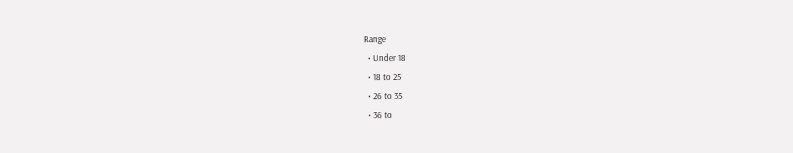Range
  • Under 18
  • 18 to 25
  • 26 to 35
  • 36 to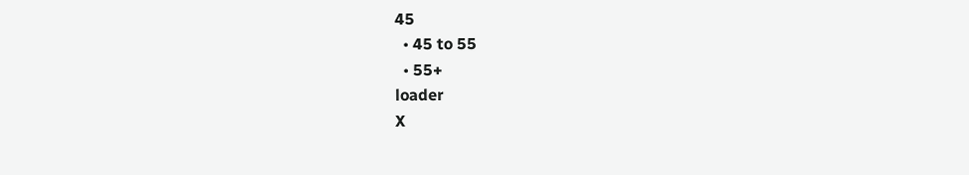45
  • 45 to 55
  • 55+
loader
X